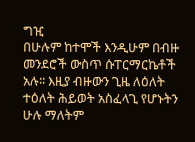ግዢ
በሁሉም ከተሞች እንዲሁም በብዙ መንደሮች ውስጥ ሱፐርማርኬቶች አሉ፡፡ እዚያ ብዙውን ጊዜ ለዕለት ተዕለት ሕይወት አስፈላጊ የሆኑትን ሁሉ ማለትም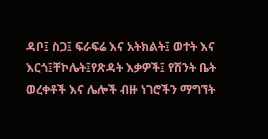ዳቦ፤ ስጋ፤ ፍራፍሬ እና አትክልት፤ ወተት እና እርጎ፤ቸኮሌት፤የጽዳት እቃዎች፤ የሽንት ቤት ወረቀቶች እና ሌሎች ብዙ ነገሮችን ማግኘት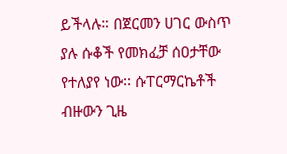ይችላሉ። በጀርመን ሀገር ውስጥ ያሉ ሱቆች የመክፈቻ ሰዐታቸው የተለያየ ነው፡፡ ሱፐርማርኬቶች ብዙውን ጊዜ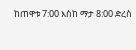ከጠዋቱ 7:00 እስከ ማታ 8:00 ድረስ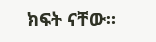ክፍት ናቸው።